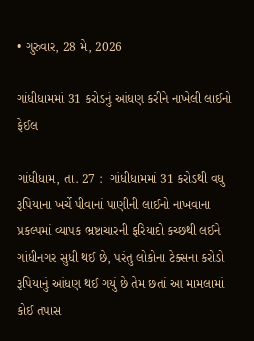• ગુરુવાર, 28 મે, 2026

ગાંધીધામમાં 31 કરોડનું આંધણ કરીને નાખેલી લાઈનો ફેઈલ

ગાંધીધામ, તા. 27 :  ગાંધીધામમાં 31 કરોડથી વધુ રૂપિયાના ખર્ચે પીવાનાં પાણીની લાઈનો નાખવાના પ્રકલ્પમાં વ્યાપક ભ્રષ્ટાચારની ફરિયાદો કચ્છથી લઈને ગાંધીનગર સુધી થઈ છે, પરંતુ લોકોના ટેક્સના કરોડો રૂપિયાનું આંધણ થઈ ગયું છે તેમ છતાં આ મામલામાં કોઈ તપાસ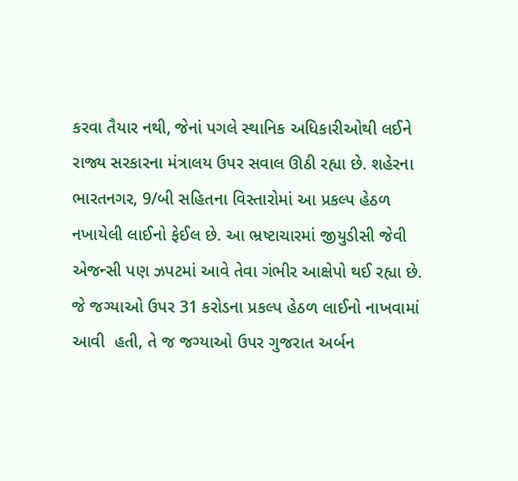કરવા તૈયાર નથી, જેનાં પગલે સ્થાનિક અધિકારીઓથી લઈને રાજ્ય સરકારના મંત્રાલય ઉપર સવાલ ઊઠી રહ્યા છે. શહેરના ભારતનગર, 9/બી સહિતના વિસ્તારોમાં આ પ્રકલ્પ હેઠળ નખાયેલી લાઈનો ફેઈલ છે. આ ભ્રષ્ટાચારમાં જીયુડીસી જેવી એજન્સી પણ ઝપટમાં આવે તેવા ગંભીર આક્ષેપો થઈ રહ્યા છે. જે જગ્યાઓ ઉપર 31 કરોડના પ્રકલ્પ હેઠળ લાઈનો નાખવામાં આવી  હતી, તે જ જગ્યાઓ ઉપર ગુજરાત અર્બન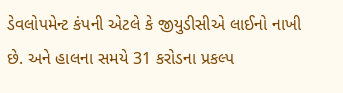ડેવલોપમેન્ટ કંપની એટલે કે જીયુડીસીએ લાઈનો નાખી છે. અને હાલના સમયે 31 કરોડના પ્રકલ્પ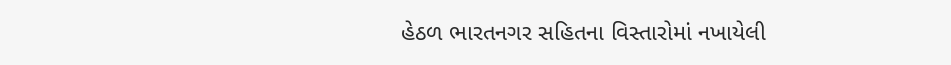હેઠળ ભારતનગર સહિતના વિસ્તારોમાં નખાયેલી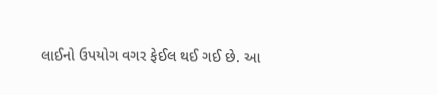લાઈનો ઉપયોગ વગર ફેઈલ થઈ ગઈ છે. આ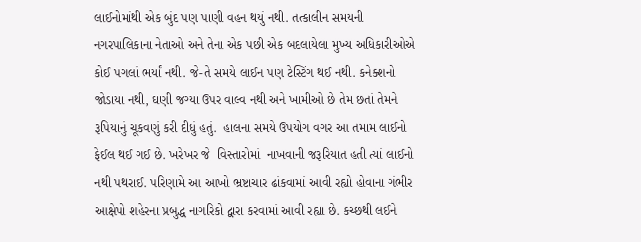લાઈનોમાંથી એક બુંદ પણ પાણી વહન થયું નથી. તત્કાલીન સમયની નગરપાલિકાના નેતાઓ અને તેના એક પછી એક બદલાયેલા મુખ્ય અધિકારીઓએ કોઈ પગલાં ભર્યાં નથી. જે-તે સમયે લાઈન પણ ટેસ્ટિંગ થઈ નથી. કનેક્શનો જોડાયા નથી, ઘણી જગ્યા ઉપર વાલ્વ નથી અને ખામીઓ છે તેમ છતાં તેમને રૂપિયાનું ચૂકવણું કરી દીધું હતું.  હાલના સમયે ઉપયોગ વગર આ તમામ લાઈનો ફેઈલ થઈ ગઈ છે. ખરેખર જે  વિસ્તારોમાં  નાખવાની જરૂરિયાત હતી ત્યાં લાઈનો નથી પથરાઈ. પરિણામે આ આખો ભ્રષ્ટાચાર ઢાંકવામાં આવી રહ્યો હોવાના ગંભીર આક્ષેપો શહેરના પ્રબુદ્ધ નાગરિકો દ્વારા કરવામાં આવી રહ્યા છે. કચ્છથી લઈને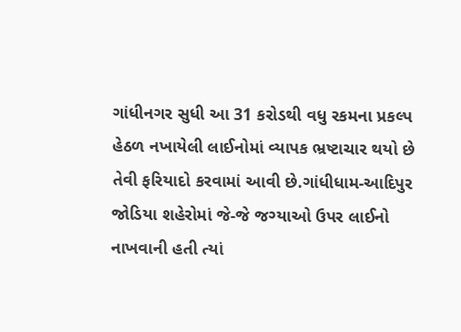ગાંધીનગર સુધી આ 31 કરોડથી વધુ રકમના પ્રકલ્પ હેઠળ નખાયેલી લાઈનોમાં વ્યાપક ભ્રષ્ટાચાર થયો છે તેવી ફરિયાદો કરવામાં આવી છે.ગાંધીધામ-આદિપુર જોડિયા શહેરોમાં જે-જે જગ્યાઓ ઉપર લાઈનો નાખવાની હતી ત્યાં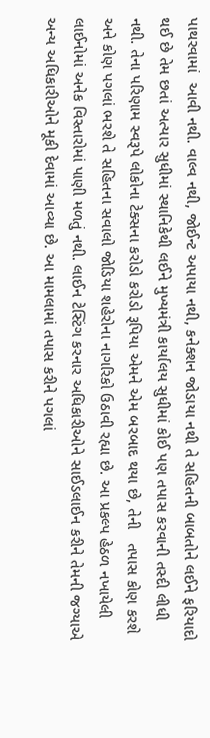પાથરવામાં  આવી નથી. વાલ્વ નથી, જોઈન્ટ અપાયા નથી, કનેક્શન જોડાયા નથી તે સહિતની બાબતોને લઈને ફરિયાદો થઈ છે તેમ છતાં અત્યાર સુધીમાં સ્થાનિકેથી લઈને મુખ્યમંત્રી કાર્યાલય સુધીમાં કોઈ પણ તપાસ કરવાની તસ્દી લીધી નથી. તેના પરિણામ સ્વરૂપે લોકોના ટેક્સના કરોડો કરોડો રૂપિયા એમને એમ બરબાદ થયા છે, તેની   તપાસ કોણ કરશે અને કોણ પગલાં ભરશે તે સહિતના સવાલો જોડિયા શહેરોના નાગરિકો ઉઠાવી રહ્યા છે. આ પ્રકલ્પ હેઠળ નખાયેલી લાઈનોમાં અનેક વિસ્તારોમાં પાણી મળતું નથી. લાઈન ટેસ્ટિંગ કરનાર અધિકારીઓને સાઈડલાઈન કરીને તેમની જગ્યાએ અન્ય અધિકારીઓને મૂકી દેવામાં આવ્યા છે. આ મામલામાં તપાસ કરીને પગલાં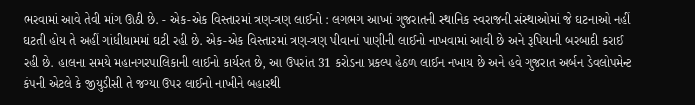ભરવામાં આવે તેવી માંગ ઊઠી છે. - એક-એક વિસ્તારમાં ત્રણ-ત્રણ લાઈનો : લગભગ આખાં ગુજરાતની સ્થાનિક સ્વરાજની સંસ્થાઓમાં જે ઘટનાઓ નહીં ઘટતી હોય તે અહીં ગાંધીધામમાં ઘટી રહી છે. એક-એક વિસ્તારમાં ત્રણ-ત્રણ પીવાનાં પાણીની લાઈનો નાખવામાં આવી છે અને રૂપિયાની બરબાદી કરાઈ રહી છે. હાલના સમયે મહાનગરપાલિકાની લાઈનો કાર્યરત છે, આ ઉપરાંત 31 કરોડના પ્રકલ્પ હેઠળ લાઈન નખાય છે અને હવે ગુજરાત અર્બન ડેવલોપમેન્ટ કંપની એટલે કે જીયુડીસી તે જગ્યા ઉપર લાઈનો નાખીને બહારથી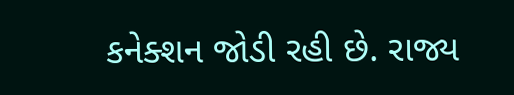કનેક્શન જોડી રહી છે. રાજ્ય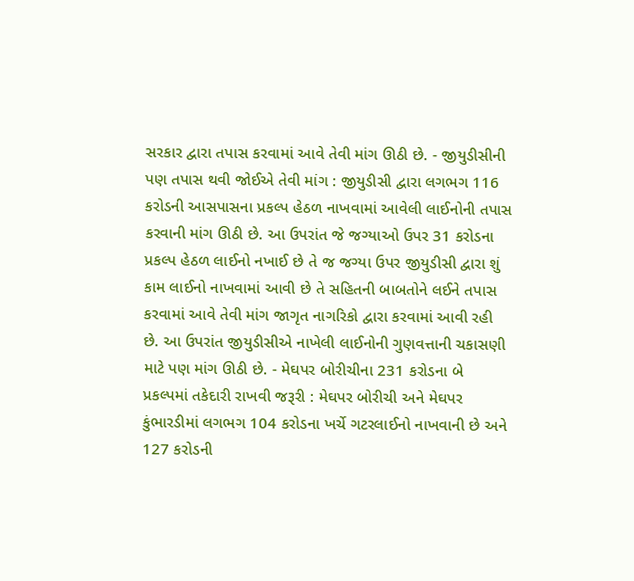સરકાર દ્વારા તપાસ કરવામાં આવે તેવી માંગ ઊઠી છે. - જીયુડીસીની પણ તપાસ થવી જોઈએ તેવી માંગ : જીયુડીસી દ્વારા લગભગ 116 કરોડની આસપાસના પ્રકલ્પ હેઠળ નાખવામાં આવેલી લાઈનોની તપાસ કરવાની માંગ ઊઠી છે. આ ઉપરાંત જે જગ્યાઓ ઉપર 31 કરોડના પ્રકલ્પ હેઠળ લાઈનો નખાઈ છે તે જ જગ્યા ઉપર જીયુડીસી દ્વારા શું કામ લાઈનો નાખવામાં આવી છે તે સહિતની બાબતોને લઈને તપાસ કરવામાં આવે તેવી માંગ જાગૃત નાગરિકો દ્વારા કરવામાં આવી રહી છે. આ ઉપરાંત જીયુડીસીએ નાખેલી લાઈનોની ગુણવત્તાની ચકાસણી માટે પણ માંગ ઊઠી છે. - મેઘપર બોરીચીના 231 કરોડના બે પ્રકલ્પમાં તકેદારી રાખવી જરૂરી : મેઘપર બોરીચી અને મેઘપર કુંભારડીમાં લગભગ 104 કરોડના ખર્ચે ગટરલાઈનો નાખવાની છે અને 127 કરોડની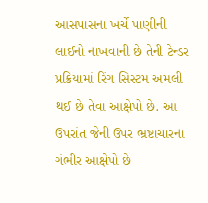આસપાસના ખર્ચે પાણીની લાઈનો નાખવાની છે તેની ટેન્ડર પ્રક્રિયામાં રિંગ સિસ્ટમ અમલી થઈ છે તેવા આક્ષેપો છે. આ ઉપરાંત જેની ઉપર ભ્રષ્ટાચારના ગંભીર આક્ષેપો છે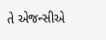તે એજન્સીએ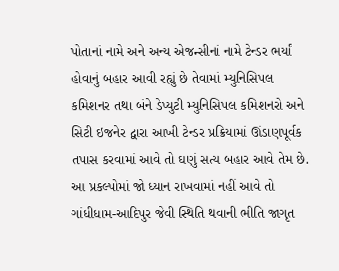પોતાનાં નામે અને અન્ય એજન્સીનાં નામે ટેન્ડર ભર્યાં હોવાનું બહાર આવી રહ્યું છે તેવામાં મ્યુનિસિપલ કમિશનર તથા બંને ડેપ્યુટી મ્યુનિસિપલ કમિશનરો અને સિટી ઇજનેર દ્વારા આખી ટેન્ડર પ્રક્રિયામાં ઊંડાણપૂર્વક તપાસ કરવામાં આવે તો ઘણું સત્ય બહાર આવે તેમ છે. આ પ્રકલ્પોમાં જો ધ્યાન રાખવામાં નહીં આવે તો ગાંધીધામ-આદિપુર જેવી સ્થિતિ થવાની ભીતિ જાગૃત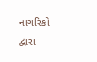નાગરિકો દ્વારા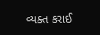વ્યક્ત કરાઈ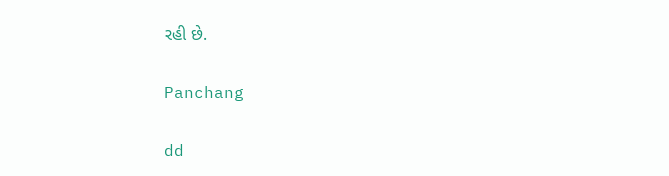રહી છે.

Panchang

dd